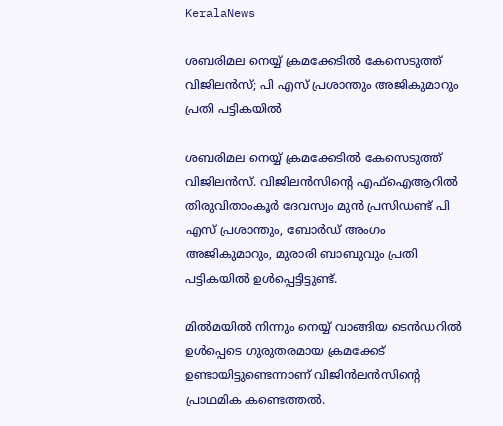KeralaNews

ശബരിമല നെയ്യ് ക്രമക്കേടില്‍ കേസെടുത്ത് വിജിലന്‍സ്; പി എസ് പ്രശാന്തും അജികുമാറും പ്രതി പട്ടികയില്‍

ശബരിമല നെയ്യ് ക്രമക്കേടില്‍ കേസെടുത്ത് വിജിലന്‍സ്. വിജിലന്‍സിന്റെ എഫ്ഐആറില്‍ തിരുവിതാംകൂര്‍ ദേവസ്വം മുന്‍ പ്രസിഡണ്ട് പി എസ് പ്രശാന്തും, ബോര്‍ഡ് അംഗം അജികുമാറും, മുരാരി ബാബുവും പ്രതി പട്ടികയില്‍ ഉള്‍പ്പെട്ടിട്ടുണ്ട്.

മില്‍മയില്‍ നിന്നും നെയ്യ് വാങ്ങിയ ടെന്‍ഡറില്‍ ഉള്‍പ്പെടെ ഗുരുതരമായ ക്രമക്കേട് ഉണ്ടായിട്ടുണ്ടെന്നാണ് വിജിന്‍ലന്‍സിന്റെ പ്രാഥമിക കണ്ടെത്തല്‍.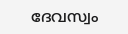ദേവസ്വം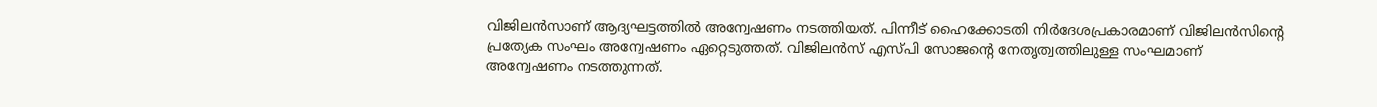വിജിലന്‍സാണ് ആദ്യഘട്ടത്തില്‍ അന്വേഷണം നടത്തിയത്. പിന്നീട് ഹൈക്കോടതി നിര്‍ദേശപ്രകാരമാണ് വിജിലന്‍സിന്റെ പ്രത്യേക സംഘം അന്വേഷണം ഏറ്റെടുത്തത്. വിജിലന്‍സ് എസ്പി സോജന്റെ നേതൃത്വത്തിലുള്ള സംഘമാണ് അന്വേഷണം നടത്തുന്നത്.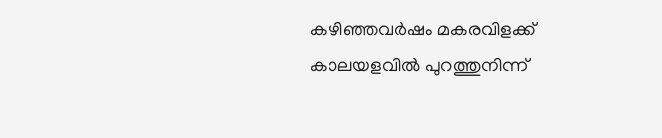കഴിഞ്ഞവര്‍ഷം മകരവിളക്ക് കാലയളവില്‍ പുറത്തുനിന്ന്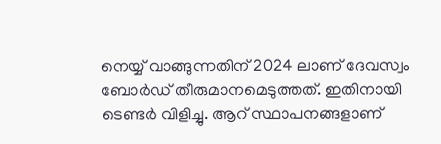നെയ്യ് വാങ്ങുന്നതിന് 2024 ലാണ് ദേവസ്വം ബോര്‍ഡ് തീരുമാനമെടുത്തത്. ഇതിനായി ടെണ്ടര്‍ വിളിച്ചു. ആറ് സ്ഥാപനങ്ങളാണ്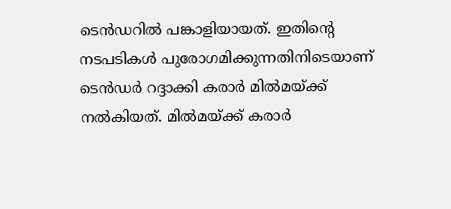ടെന്‍ഡറില്‍ പങ്കാളിയായത്. ഇതിന്റെ നടപടികള്‍ പുരോഗമിക്കുന്നതിനിടെയാണ് ടെന്‍ഡര്‍ റദ്ദാക്കി കരാര്‍ മില്‍മയ്ക്ക് നല്‍കിയത്. മില്‍മയ്ക്ക് കരാര്‍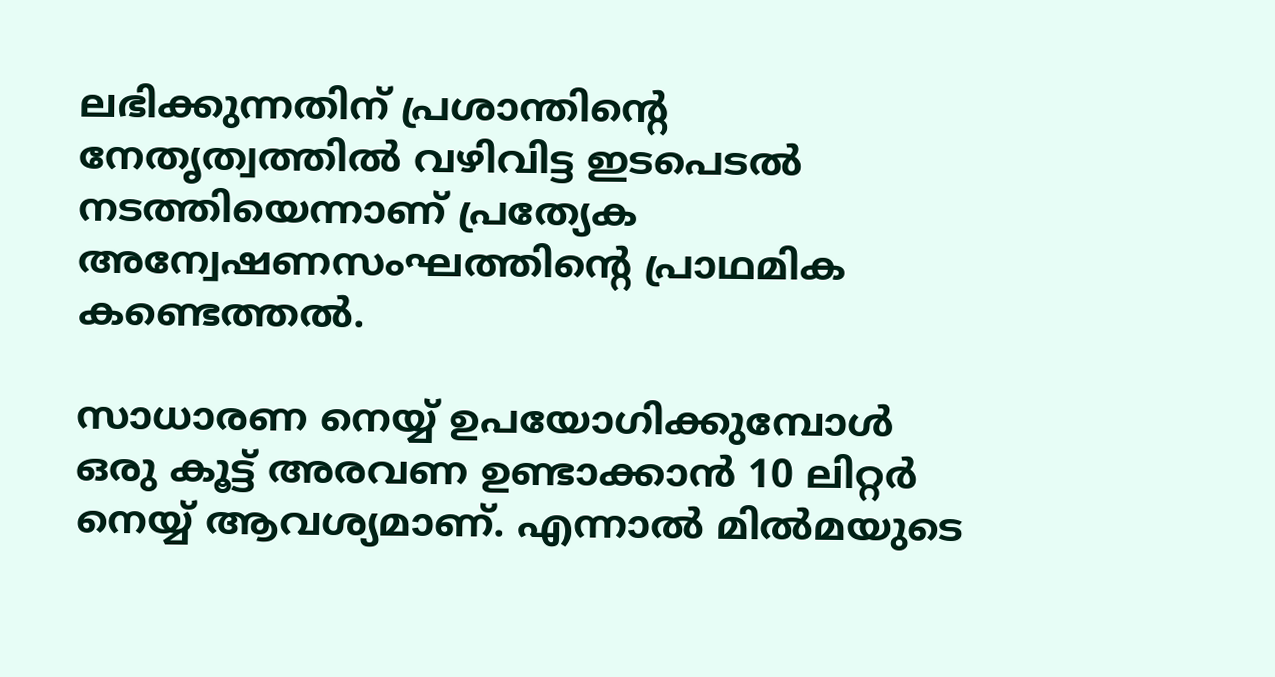ലഭിക്കുന്നതിന് പ്രശാന്തിന്റെ നേതൃത്വത്തില്‍ വഴിവിട്ട ഇടപെടല്‍ നടത്തിയെന്നാണ് പ്രത്യേക അന്വേഷണസംഘത്തിന്റെ പ്രാഥമിക കണ്ടെത്തല്‍.

സാധാരണ നെയ്യ് ഉപയോഗിക്കുമ്പോള്‍ ഒരു കൂട്ട് അരവണ ഉണ്ടാക്കാന്‍ 10 ലിറ്റര്‍ നെയ്യ് ആവശ്യമാണ്. എന്നാല്‍ മില്‍മയുടെ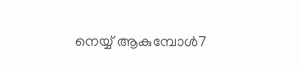നെയ്യ് ആകുമ്പോള്‍7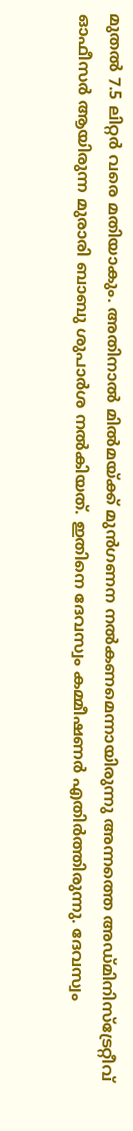മുതല്‍ 7.5 ലിറ്റര്‍ വരെ മതിയാകും. അതിനാല്‍ മില്‍മയ്ക്ക് മുന്‍ഗണന നല്‍കണമെന്നായിരുന്നു അന്നത്തെ അഡ്മിനിസ്‌ട്രേറ്റീവ് ഓഫീസര്‍ ആയിരുന്ന മുരാരി ബാബു ശുപാര്‍ശ നല്‍കിയത്. ഇതിനെ ദേവസ്വം കമ്മീഷണര്‍ എതിര്‍ത്തിരുന്നു. ദേവസ്വം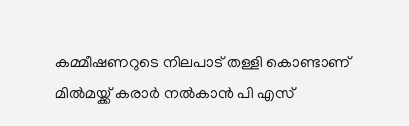കമ്മീഷണറുടെ നിലപാട് തള്ളി കൊണ്ടാണ് മില്‍മയ്ക്ക് കരാര്‍ നല്‍കാന്‍ പി എസ്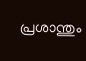പ്രശാന്തും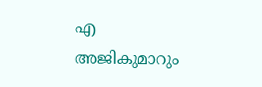എ അജികുമാറും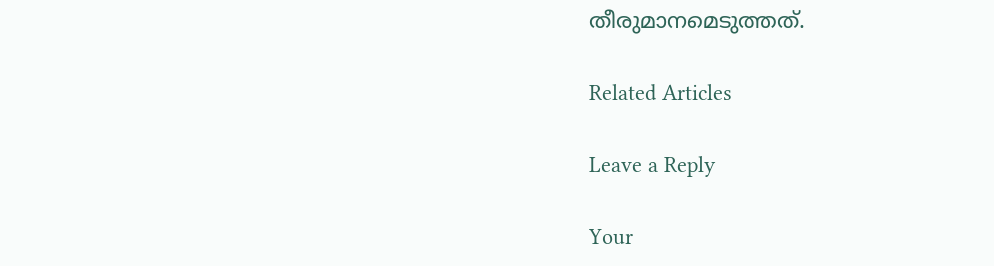തീരുമാനമെടുത്തത്.

Related Articles

Leave a Reply

Your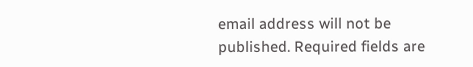email address will not be published. Required fields are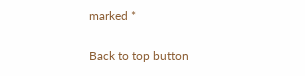marked *

Back to top button